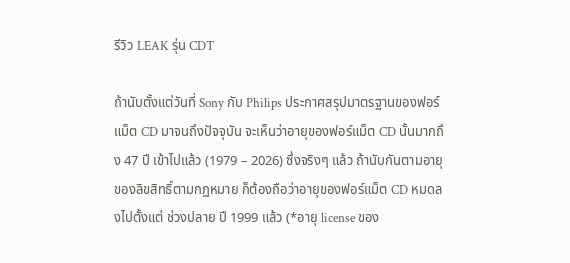รีวิว LEAK รุ่น CDT

ถ้านับตั้งแต่วันที่ Sony กับ Philips ประกาศสรุปมาตรฐานของฟอร์แม็ต CD มาจนถึงปัจจุบัน จะเห็นว่าอายุของฟอร์แม็ต CD นั้นมากถึง 47 ปี เข้าไปแล้ว (1979 – 2026) ซึ่งจริงๆ แล้ว ถ้านับกันตามอายุของลิขสิทธิ์ตามกฏหมาย ก็ต้องถือว่าอายุของฟอร์แม็ต CD หมดลงไปตั้งแต่ ช่วงปลาย ปี 1999 แล้ว (*อายุ license ของ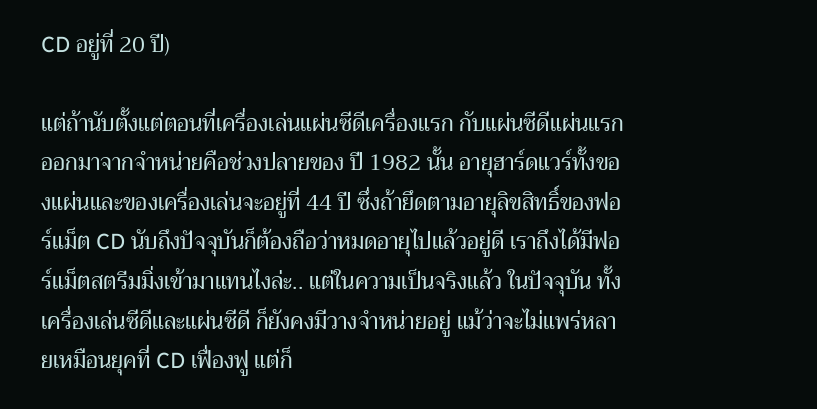CD อยู่ที่ 20 ปี)

แต่ถ้านับตั้งแต่ตอนที่เครื่องเล่นแผ่นซีดีเครื่องแรก กับแผ่นซีดีแผ่นแรก ออกมาจากจำหน่ายคือช่วงปลายของ ปี 1982 นั้น อายุฮาร์ดแวร์ทั้งของแผ่นและของเครื่องเล่นจะอยู่ที่ 44 ปี ซึ่งถ้ายึดตามอายุลิขสิทธิ์ของฟอร์แม็ต CD นับถึงปัจจุบันก็ต้องถือว่าหมดอายุไปแล้วอยู่ดี เราถึงได้มีฟอร์แม็ตสตรีมมิ่งเข้ามาแทนไงล่ะ.. แต่ในความเป็นจริงแล้ว ในปัจจุบัน ทั้งเครื่องเล่นซีดีและแผ่นซีดี ก็ยังคงมีวางจำหน่ายอยู่ แม้ว่าจะไม่แพร่หลายเหมือนยุคที่ CD เฟื่องฟู แต่ก็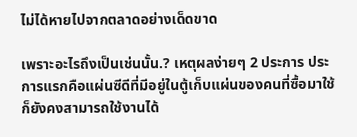ไม่ได้หายไปจากตลาดอย่างเด็ดขาด

เพราะอะไรถึงเป็นเช่นนั้น.? เหตุผลง่ายๆ 2 ประการ ประการแรกคือแผ่นซีดีที่มีอยู่ในตู้เก็บแผ่นของคนที่ซื้อมาใช้ก็ยังคงสามารถใช้งานได้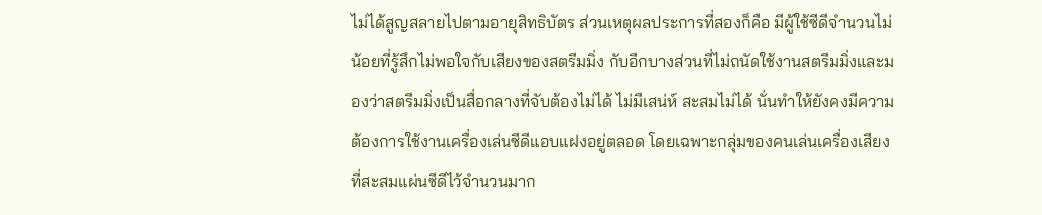ไม่ได้สูญสลายไปตามอายุสิทธิบัตร ส่วนเหตุผลประการที่สองก็คือ มีผู้ใช้ซีดีจำนวนไม่น้อยที่รู้สึกไม่พอใจกับเสียงของสตรีมมิ่ง กับอีกบางส่วนที่ไม่ถนัดใช้งานสตรีมมิ่งและมองว่าสตรีมมิ่งเป็นสื่อกลางที่จับต้องไม่ได้ ไม่มีเสน่ห์ สะสมไม่ได้ นั่นทำให้ยังคงมีความต้องการใช้งานเครื่องเล่นซีดีแอบแฝงอยู่ตลอด โดยเฉพาะกลุ่มของคนเล่นเครื่องเสียงที่สะสมแผ่นซีดีไว้จำนวนมาก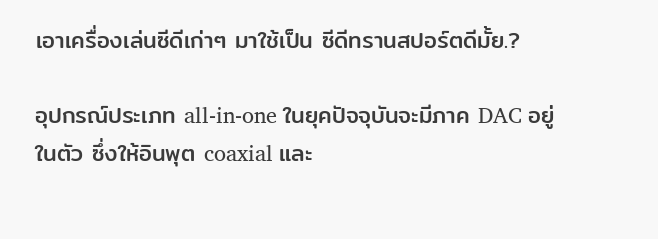เอาเครื่องเล่นซีดีเก่าๆ มาใช้เป็น ซีดีทรานสปอร์ตดีมั้ย.?

อุปกรณ์ประเภท all-in-one ในยุคปัจจุบันจะมีภาค DAC อยู่ในตัว ซึ่งให้อินพุต coaxial และ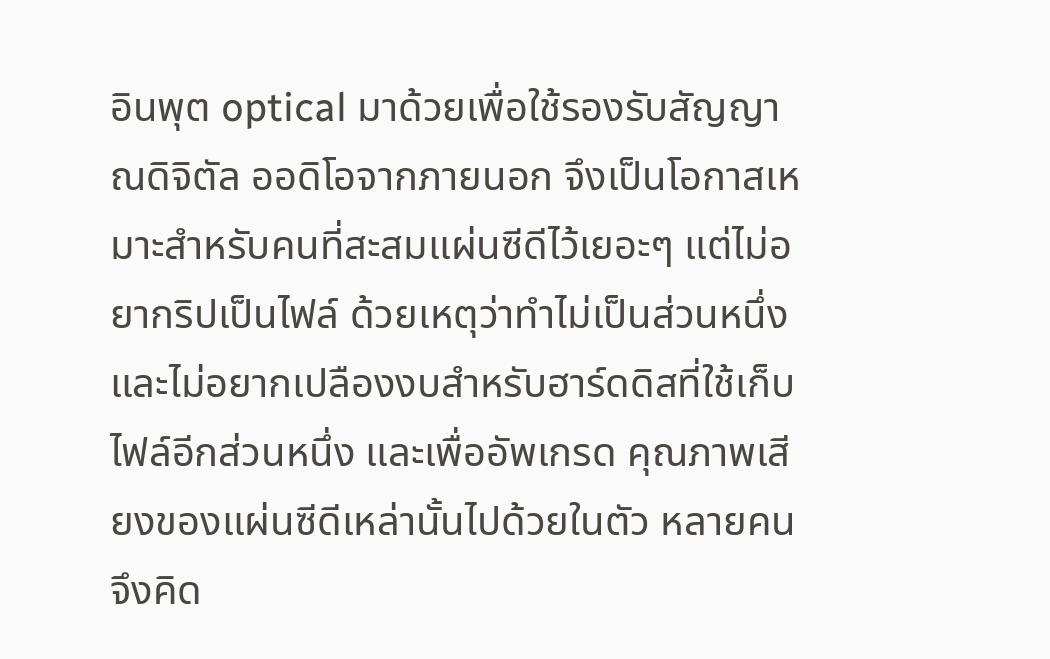อินพุต optical มาด้วยเพื่อใช้รองรับสัญญาณดิจิตัล ออดิโอจากภายนอก จึงเป็นโอกาสเหมาะสำหรับคนที่สะสมแผ่นซีดีไว้เยอะๆ แต่ไม่อยากริปเป็นไฟล์ ด้วยเหตุว่าทำไม่เป็นส่วนหนึ่ง และไม่อยากเปลืองงบสำหรับฮาร์ดดิสที่ใช้เก็บไฟล์อีกส่วนหนึ่ง และเพื่ออัพเกรด คุณภาพเสียงของแผ่นซีดีเหล่านั้นไปด้วยในตัว หลายคนจึงคิด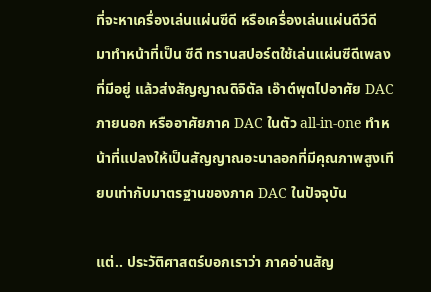ที่จะหาเครื่องเล่นแผ่นซีดี หรือเครื่องเล่นแผ่นดีวีดี มาทำหน้าที่เป็น ซีดี ทรานสปอร์ตใช้เล่นแผ่นซีดีเพลงที่มีอยู่ แล้วส่งสัญญาณดิจิตัล เอ๊าต์พุตไปอาศัย DAC ภายนอก หรืออาศัยภาค DAC ในตัว all-in-one ทำหน้าที่แปลงให้เป็นสัญญาณอะนาลอกที่มีคุณภาพสูงเทียบเท่ากับมาตรฐานของภาค DAC ในปัจจุบัน

แต่.. ประวัติศาสตร์บอกเราว่า ภาคอ่านสัญ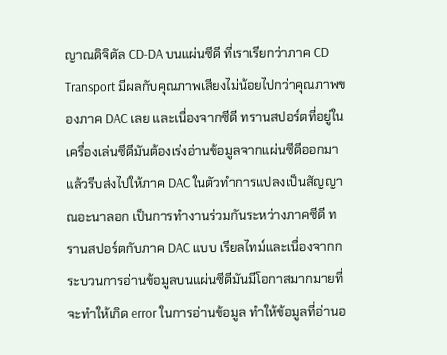ญาณดิจิตัล CD-DA บนแผ่นซีดี ที่เราเรียกว่าภาค CD Transport มีผลกับคุณภาพเสียงไม่น้อยไปกว่าคุณภาพของภาค DAC เลย และเนื่องจากซีดี ทรานสปอร์ตที่อยู่ในเครื่องเล่นซีดีมันต้องเร่งอ่านข้อมูลจากแผ่นซีดีออกมาแล้วรีบส่งไปให้ภาค DAC ในตัวทำการแปลงเป็นสัญญาณอะนาลอก เป็นการทำงานร่วมกันระหว่างภาคซีดี ทรานสปอร์ตกับภาค DAC แบบ เรียลไทม์และเนื่องจากกระบวนการอ่านข้อมูลบนแผ่นซีดีมันมีโอกาสมากมายที่จะทำให้เกิด error ในการอ่านข้อมูล ทำให้ข้อมูลที่อ่านอ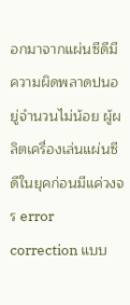อกมาจากแผ่นซีดีมีความผิดพลาดปนอยู่จำนวนไม่น้อย ผู้ผลิตเครื่องเล่นแผ่นซีดีในยุคก่อนมีแค่วงจร error correction แบบ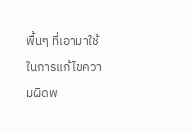พื้นๆ ที่เอามาใช้ในการแก้ไขความผิดพ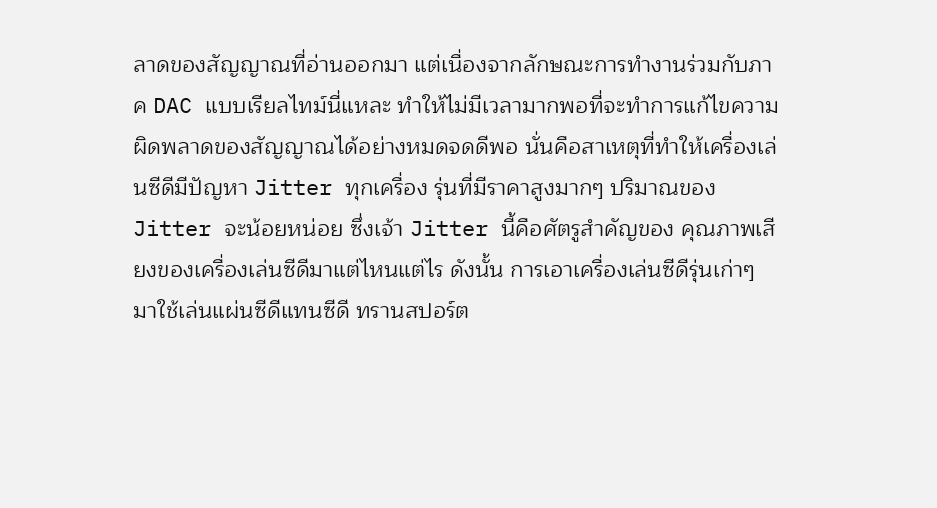ลาดของสัญญาณที่อ่านออกมา แต่เนื่องจากลักษณะการทำงานร่วมกับภาค DAC แบบเรียลไทม์นี่แหละ ทำให้ไม่มีเวลามากพอที่จะทำการแก้ไขความผิดพลาดของสัญญาณได้อย่างหมดจดดีพอ นั่นคือสาเหตุที่ทำให้เครื่องเล่นซีดีมีปัญหา Jitter ทุกเครื่อง รุ่นที่มีราคาสูงมากๆ ปริมาณของ Jitter จะน้อยหน่อย ซึ่งเจ้า Jitter นี้คือศัตรูสำคัญของ คุณภาพเสียงของเครื่องเล่นซีดีมาแต่ไหนแต่ไร ดังนั้น การเอาเครื่องเล่นซีดีรุ่นเก่าๆ มาใช้เล่นแผ่นซีดีแทนซีดี ทรานสปอร์ต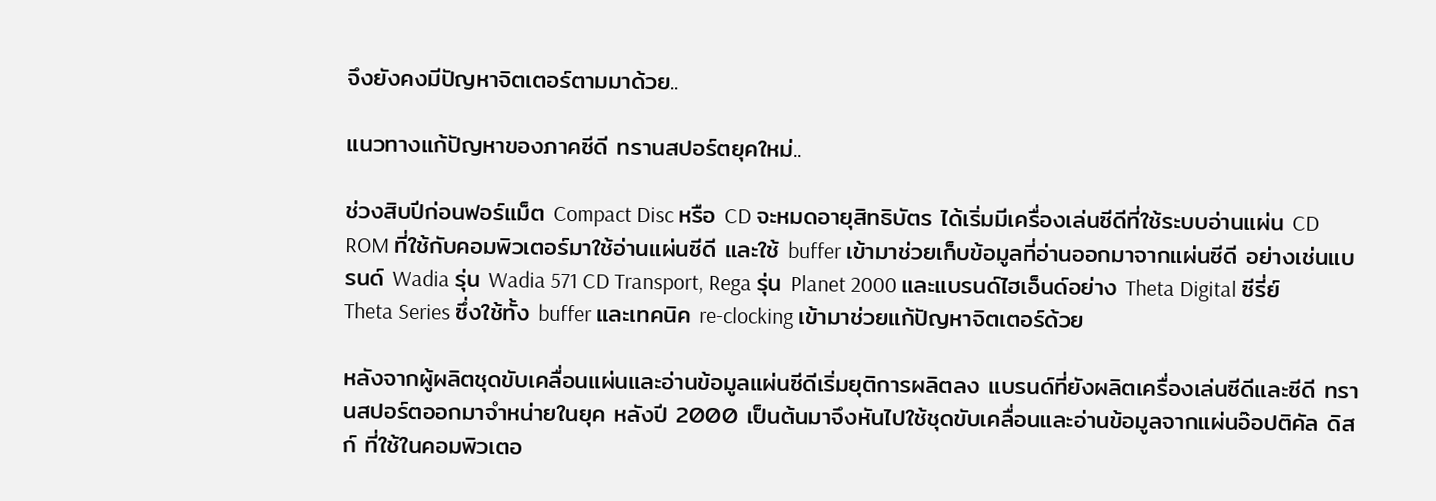จึงยังคงมีปัญหาจิตเตอร์ตามมาด้วย..

แนวทางแก้ปัญหาของภาคซีดี ทรานสปอร์ตยุคใหม่..

ช่วงสิบปีก่อนฟอร์แม็ต Compact Disc หรือ CD จะหมดอายุสิทธิบัตร ได้เริ่มมีเครื่องเล่นซีดีที่ใช้ระบบอ่านแผ่น CD ROM ที่ใช้กับคอมพิวเตอร์มาใช้อ่านแผ่นซีดี และใช้ buffer เข้ามาช่วยเก็บข้อมูลที่อ่านออกมาจากแผ่นซีดี อย่างเช่นแบรนด์ Wadia รุ่น Wadia 571 CD Transport, Rega รุ่น Planet 2000 และแบรนด์ไฮเอ็นด์อย่าง Theta Digital ซีรี่ย์ Theta Series ซึ่งใช้ทั้ง buffer และเทคนิค re-clocking เข้ามาช่วยแก้ปัญหาจิตเตอร์ด้วย

หลังจากผู้ผลิตชุดขับเคลื่อนแผ่นและอ่านข้อมูลแผ่นซีดีเริ่มยุติการผลิตลง แบรนด์ที่ยังผลิตเครื่องเล่นซีดีและซีดี ทรานสปอร์ตออกมาจำหน่ายในยุค หลังปี 2000 เป็นต้นมาจึงหันไปใช้ชุดขับเคลื่อนและอ่านข้อมูลจากแผ่นอ๊อปติคัล ดิสก์ ที่ใช้ในคอมพิวเตอ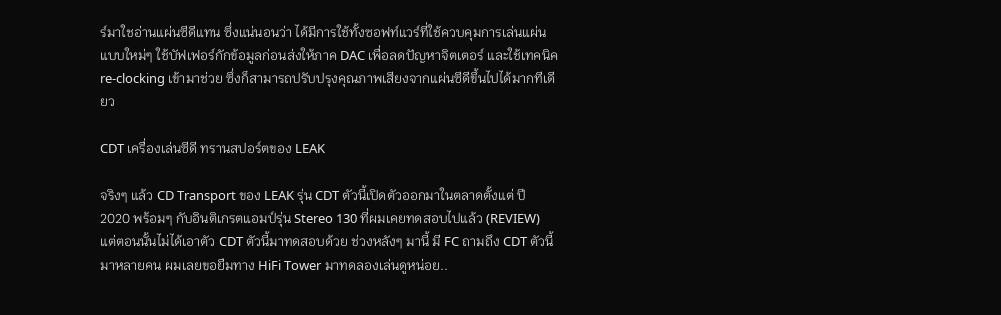ร์มาใชอ่านแผ่นซีดีแทน ซึ่งแน่นอนว่า ได้มีการใช้ทั้งซอฟท์แวร์ที่ใช้ควบคุมการเล่นแผ่นแบบใหม่ๆ ใช้บัฟเฟอร์กักข้อมูลก่อนส่งให้ภาค DAC เพื่อลดปัญหาจิตเตอร์ และใช้เทคนิค re-clocking เข้ามาช่วย ซึ่งก็สามารถปรับปรุงคุณภาพเสียงจากแผ่นซีดีขึ้นไปได้มากทีเดียว

CDT เครื่องเล่นซีดี ทรานสปอร์ตของ LEAK

จริงๆ แล้ว CD Transport ของ LEAK รุ่น CDT ตัวนี้เปิดตัวออกมาในตลาดตั้งแต่ ปี 2020 พร้อมๆ กับอินติเกรตแอมป์รุ่น Stereo 130 ที่ผมเคยทดสอบไปแล้ว (REVIEW) แต่ตอนนั้นไม่ได้เอาตัว CDT ตัวนี้มาทดสอบด้วย ช่วงหลังๆ มานี้ มี FC ถามถึง CDT ตัวนี้มาหลายคน ผมเลยขอยืมทาง HiFi Tower มาทดลองเล่นดูหน่อย..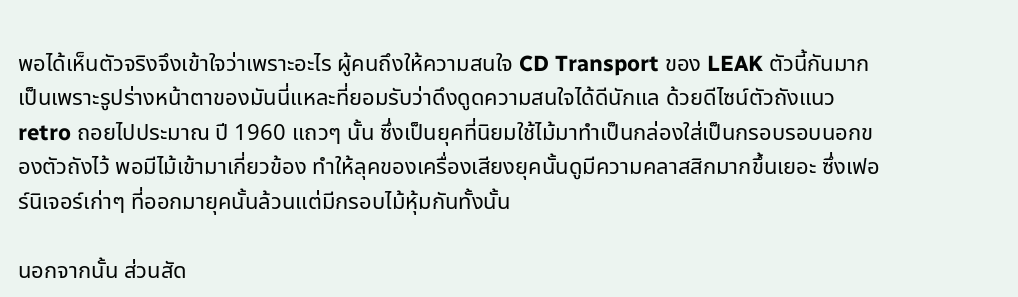พอได้เห็นตัวจริงจึงเข้าใจว่าเพราะอะไร ผู้คนถึงให้ความสนใจ CD Transport ของ LEAK ตัวนี้กันมาก เป็นเพราะรูปร่างหน้าตาของมันนี่แหละที่ยอมรับว่าดึงดูดความสนใจได้ดีนักแล ด้วยดีไซน์ตัวถังแนว retro ถอยไปประมาณ ปี 1960 แถวๆ นั้น ซึ่งเป็นยุคที่นิยมใช้ไม้มาทำเป็นกล่องใส่เป็นกรอบรอบนอกของตัวถังไว้ พอมีไม้เข้ามาเกี่ยวข้อง ทำให้ลุคของเครื่องเสียงยุคนั้นดูมีความคลาสสิกมากขึ้นเยอะ ซึ่งเฟอร์นิเจอร์เก่าๆ ที่ออกมายุคนั้นล้วนแต่มีกรอบไม้หุ้มกันทั้งนั้น

นอกจากนั้น ส่วนสัด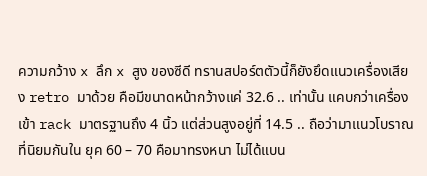ความกว้าง x ลึก x สูง ของซีดี ทรานสปอร์ตตัวนี้ก็ยังยึดแนวเครื่องเสียง retro มาด้วย คือมีขนาดหน้ากว้างแค่ 32.6 .. เท่านั้น แคบกว่าเครื่องเข้า rack มาตรฐานถึง 4 นิ้ว แต่ส่วนสูงอยู่ที่ 14.5 .. ถือว่ามาแนวโบราณที่นิยมกันใน ยุค 60 – 70 คือมาทรงหนา ไม่ได้แบน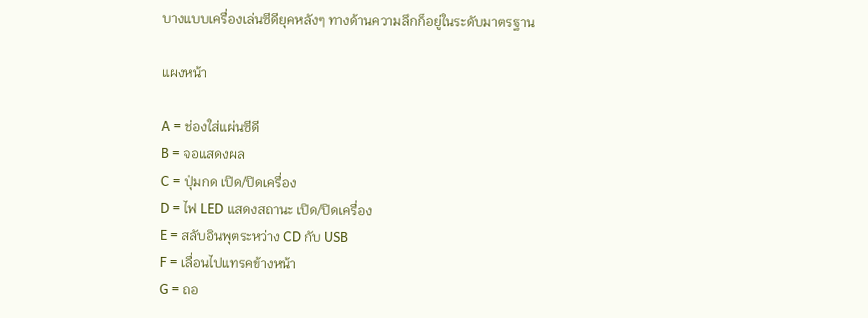บางแบบเครื่องเล่นซีดียุคหลังๆ ทางด้านความลึกก็อยู่ในระดับมาตรฐาน

แผงหน้า

A = ช่องใส่แผ่นซีดี
B = จอแสดงผล
C = ปุ่มกด เปิด/ปิดเครื่อง
D = ไฟ LED แสดงสถานะ เปิด/ปิดเครื่อง
E = สลับอินพุตระหว่าง CD กับ USB
F = เลื่อนไปแทรคข้างหน้า
G = ถอ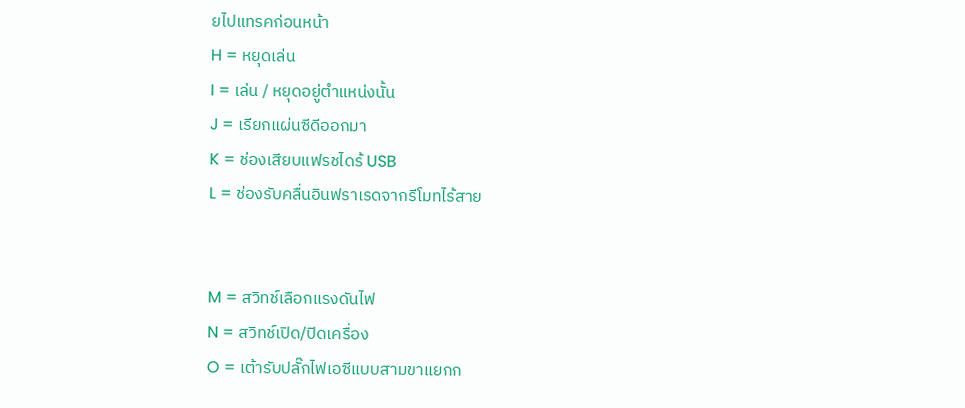ยไปแทรคก่อนหน้า
H = หยุดเล่น
I = เล่น / หยุดอยู่ตำแหน่งนั้น
J = เรียกแผ่นซีดีออกมา
K = ช่องเสียบแฟรชไดร้ USB
L = ช่องรับคลื่นอินฟราเรดจากรีโมทไร้สาย


M = สวิทช์เลือกแรงดันไฟ
N = สวิทช์เปิด/ปิดเครื่อง
O = เต้ารับปลั๊กไฟเอซีแบบสามขาแยกก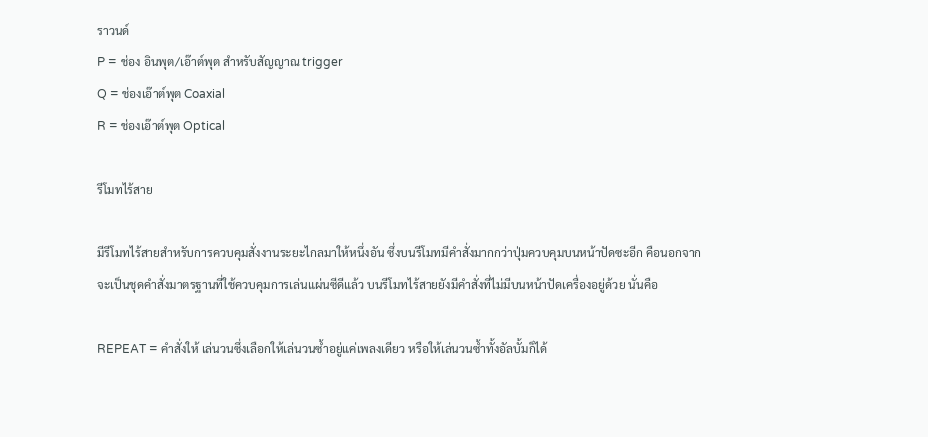ราวนด์
P = ช่อง อินพุต/เอ๊าต์พุต สำหรับสัญญาณ trigger
Q = ช่องเอ๊าต์พุต Coaxial
R = ช่องเอ๊าต์พุต Optical

รีโมทไร้สาย

มีรีโมทไร้สายสำหรับการควบคุมสั่งงานระยะไกลมาให้หนึ่งอัน ซึ่งบนรีโมทมีคำสั่งมากกว่าปุ่มควบคุมบนหน้าปัดซะอีก คือนอกจากจะเป็นชุดคำสั่งมาตรฐานที่ใช้ควบคุมการเล่นแผ่นซีดีแล้ว บนรีโมทไร้สายยังมีคำสั่งที่ไม่มีบนหน้าปัดเครื่องอยู่ด้วย นั่นคือ

REPEAT = คำสั่งให้ เล่นวนซึ่งเลือกให้เล่นวนซ้ำอยู่แค่เพลงเดียว หรือให้เล่นวนซ้ำทั้งอัลบั้มก็ได้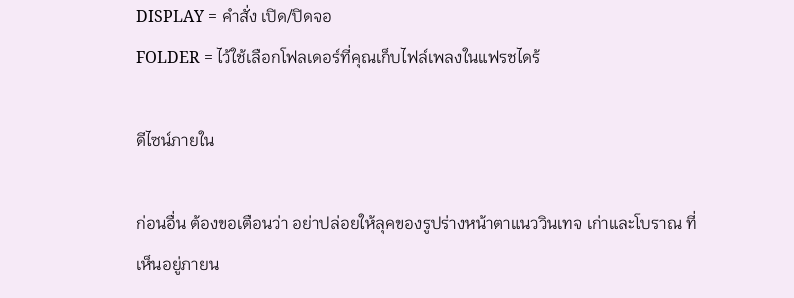DISPLAY = คำสั่ง เปิด/ปิดจอ
FOLDER = ไว้ใช้เลือกโฟลเดอร์ที่คุณเก็บไฟล์เพลงในแฟรชไดร้

ดีไซน์ภายใน

ก่อนอื่น ต้องขอเตือนว่า อย่าปล่อยให้ลุคของรูปร่างหน้าตาแนววินเทจ เก่าและโบราณ ที่เห็นอยู่ภายน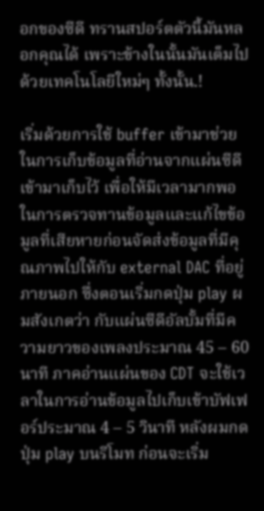อกของซีดี ทรานสปอร์ตตัวนี้มันหลอกคุณได้ เพราะข้างในนั้นมันเต็มไปด้วยเทคโนโลยีใหม่ๆ ทั้งนั้น.!

เริ่มด้วยการใช้ buffer เข้ามาช่วยในการเก็บข้อมูลที่อ่านจากแผ่นซีดีเข้ามาเก็บไว้ เพื่อให้มีเวลามากพอในการตรวจทานข้อมูลและแก้ไขข้อมูลที่เสียหายก่อนจัดส่งข้อมูลที่มีคุณภาพไปให้กับ external DAC ที่อยู่ภายนอก ซึ่งตอนเริ่มกดปุ่ม play ผมสังเกตว่า กับแผ่นซีดีอัลบั้มที่มีความยาวของเพลงประมาณ 45 – 60 นาที ภาคอ่านแผ่นของ CDT จะใช้เวลาในการอ่านข้อมูลไปเก็บเข้าบัฟเฟอร์ประมาณ 4 – 5 วินาที หลังผมกดปุ่ม play บนรีโมท ก่อนจะเริ่ม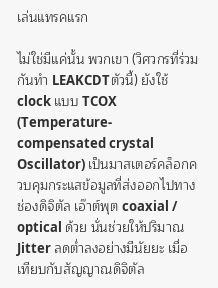เล่นแทรคแรก

ไม่ใช่มีแค่นั้น พวกเขา (วิศวกรที่ร่วมกันทำ LEAKCDTตัวนี้) ยังใช้ clock แบบ TCOX (Temperature-compensated crystal Oscillator) เป็นมาสเตอร์คล็อกควบคุมกระแสข้อมูลที่ส่งออกไปทางช่องดิจิตัล เอ๊าต์พุต coaxial / optical ด้วย นั่นช่วยให้ปริมาณ Jitter ลดต่ำลงอย่างมีนัยยะ เมื่อเทียบกับสัญญาณดิจิตัล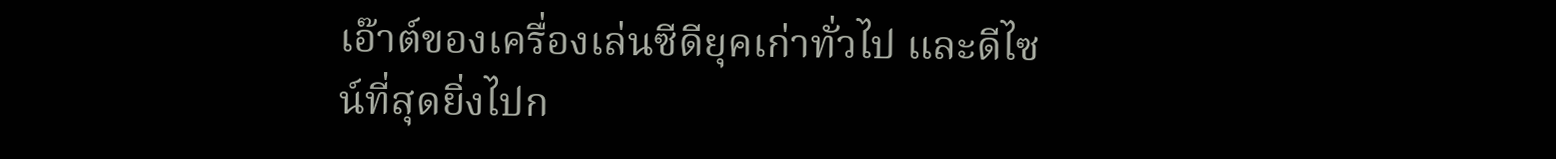เอ๊าต์ของเครื่องเล่นซีดียุคเก่าทั่วไป และดีไซน์ที่สุดยิ่งไปก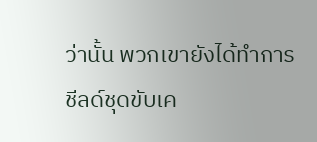ว่านั้น พวกเขายังได้ทำการ ชีลด์ชุดขับเค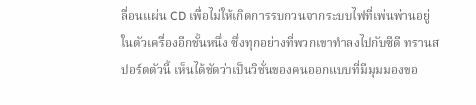ลื่อนแผ่น CD เพื่อไม่ให้เกิดการรบกวนจากระบบไฟที่เพ่นพ่านอยู่ในตัวเครื่องอีกชั้นหนึ่ง ซึ่งทุกอย่างที่พวกเขาทำลงไปกับซีดี ทรานสปอร์ตตัวนี้ เห็นได้ชัดว่าเป็นวิชั่นของคนออกแบบที่มีมุมมองขอ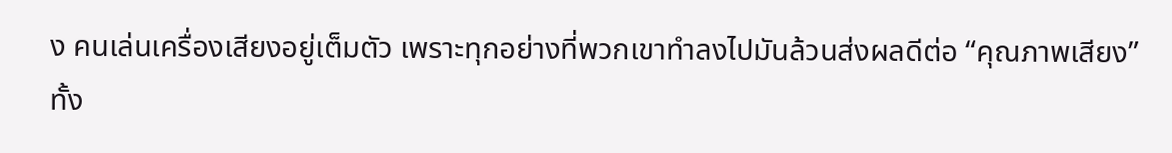ง คนเล่นเครื่องเสียงอยู่เต็มตัว เพราะทุกอย่างที่พวกเขาทำลงไปมันล้วนส่งผลดีต่อ “คุณภาพเสียง” ทั้ง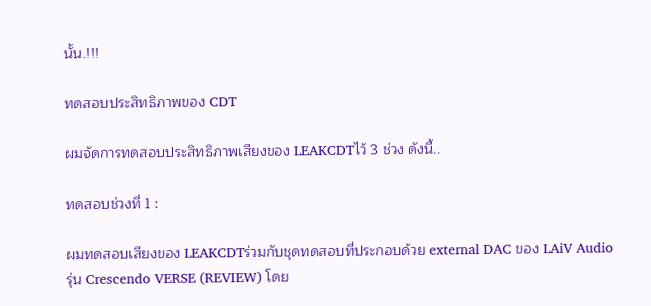นั้น.!!!

ทดสอบประสิทธิภาพของ CDT

ผมจัดการทดสอบประสิทธิภาพเสียงของ LEAKCDTไว้ 3 ช่วง ดังนี้..

ทดสอบช่วงที่ 1 :

ผมทดสอบเสียงของ LEAKCDTร่วมกับชุดทดสอบที่ประกอบด้วย external DAC ของ LAiV Audio รุ่น Crescendo VERSE (REVIEW) โดย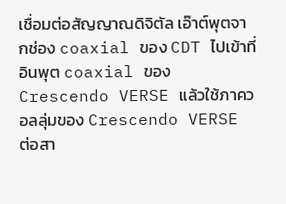เชื่อมต่อสัญญาณดิจิตัล เอ๊าต์พุตจากช่อง coaxial ของ CDT ไปเข้าที่อินพุต coaxial ของ Crescendo VERSE แล้วใช้ภาควอลลุ่มของ Crescendo VERSE ต่อสา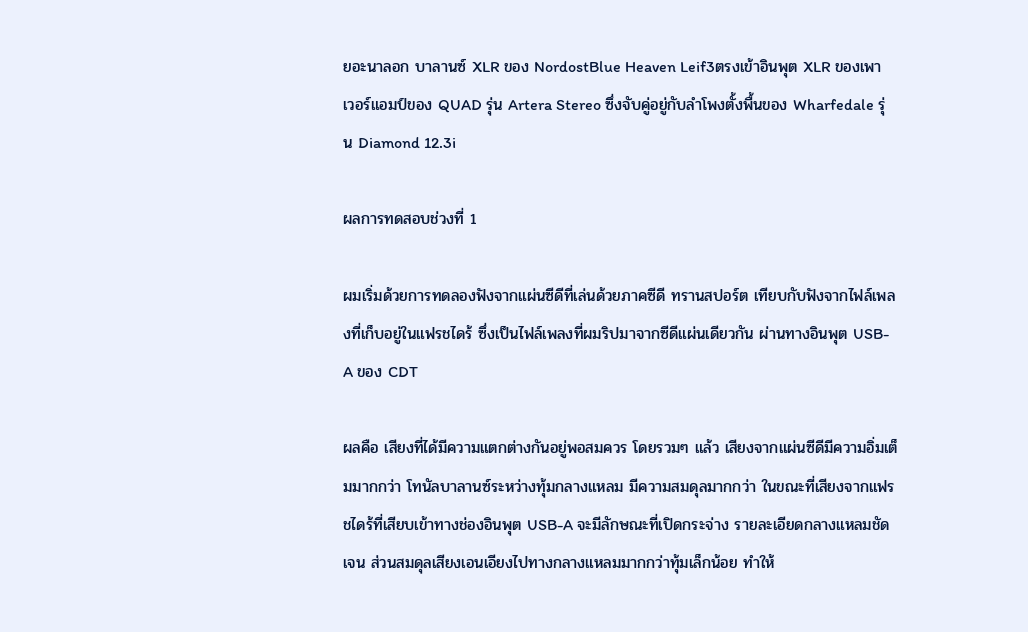ยอะนาลอก บาลานซ์ XLR ของ NordostBlue Heaven Leif3ตรงเข้าอินพุต XLR ของเพาเวอร์แอมป์ของ QUAD รุ่น Artera Stereo ซึ่งจับคู่อยู่กับลำโพงตั้งพื้นของ Wharfedale รุ่น Diamond 12.3i

ผลการทดสอบช่วงที่ 1

ผมเริ่มด้วยการทดลองฟังจากแผ่นซีดีที่เล่นด้วยภาคซีดี ทรานสปอร์ต เทียบกับฟังจากไฟล์เพลงที่เก็บอยู่ในแฟรชไดร้ ซึ่งเป็นไฟล์เพลงที่ผมริปมาจากซีดีแผ่นเดียวกัน ผ่านทางอินพุต USB-A ของ CDT

ผลคือ เสียงที่ได้มีความแตกต่างกันอยู่พอสมควร โดยรวมๆ แล้ว เสียงจากแผ่นซีดีมีความอิ่มเต็มมากกว่า โทนัลบาลานซ์ระหว่างทุ้มกลางแหลม มีความสมดุลมากกว่า ในขณะที่เสียงจากแฟรชไดร้ที่เสียบเข้าทางช่องอินพุต USB-A จะมีลักษณะที่เปิดกระจ่าง รายละเอียดกลางแหลมชัดเจน ส่วนสมดุลเสียงเอนเอียงไปทางกลางแหลมมากกว่าทุ้มเล็กน้อย ทำให้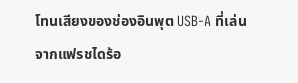โทนเสียงของช่องอินพุต USB-A ที่เล่นจากแฟรชไดร้อ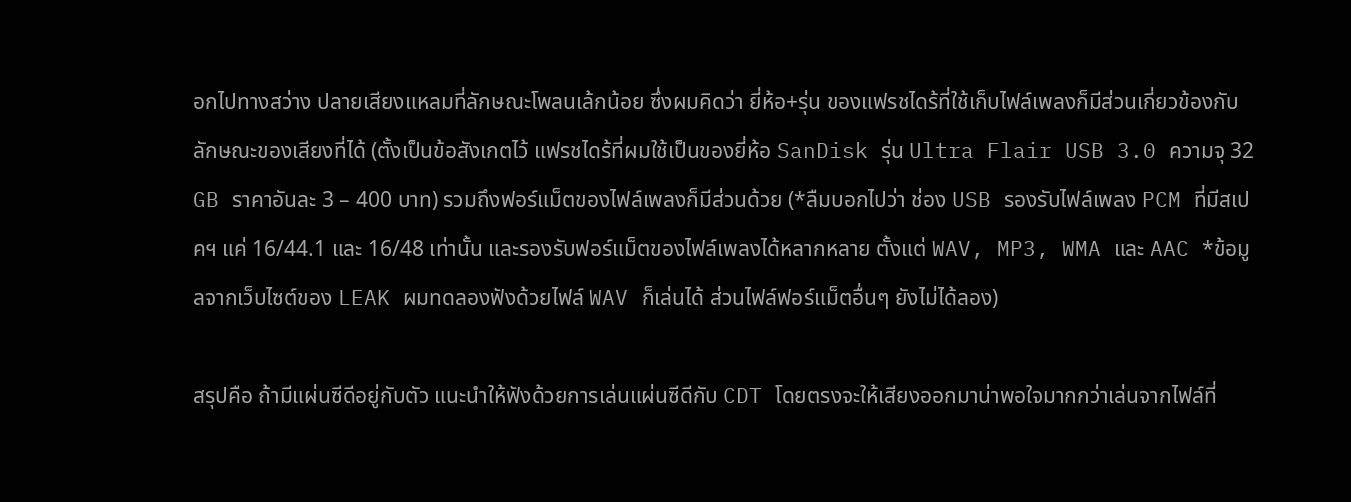อกไปทางสว่าง ปลายเสียงแหลมที่ลักษณะโพลนเล้กน้อย ซึ่งผมคิดว่า ยี่ห้อ+รุ่น ของแฟรชไดร้ที่ใช้เก็บไฟล์เพลงก็มีส่วนเกี่ยวข้องกับลักษณะของเสียงที่ได้ (ตั้งเป็นข้อสังเกตไว้ แฟรชไดร้ที่ผมใช้เป็นของยี่ห้อ SanDisk รุ่น Ultra Flair USB 3.0 ความจุ 32 GB ราคาอันละ 3 – 400 บาท) รวมถึงฟอร์แม็ตของไฟล์เพลงก็มีส่วนด้วย (*ลืมบอกไปว่า ช่อง USB รองรับไฟล์เพลง PCM ที่มีสเปคฯ แค่ 16/44.1 และ 16/48 เท่านั้น และรองรับฟอร์แม็ตของไฟล์เพลงได้หลากหลาย ตั้งแต่ WAV, MP3, WMA และ AAC *ข้อมูลจากเว็บไซต์ของ LEAK ผมทดลองฟังด้วยไฟล์ WAV ก็เล่นได้ ส่วนไฟล์ฟอร์แม็ตอื่นๆ ยังไม่ได้ลอง)

สรุปคือ ถ้ามีแผ่นซีดีอยู่กับตัว แนะนำให้ฟังด้วยการเล่นแผ่นซีดีกับ CDT โดยตรงจะให้เสียงออกมาน่าพอใจมากกว่าเล่นจากไฟล์ที่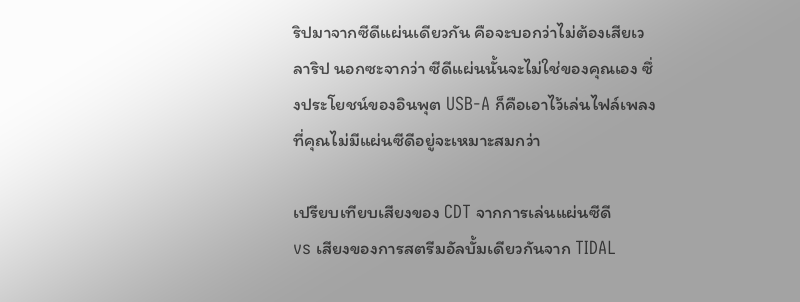ริปมาจากซีดีแผ่นเดียวกัน คือจะบอกว่าไม่ต้องเสียเวลาริป นอกซะจากว่า ซีดีแผ่นนั้นจะไม่ใช่ของคุณเอง ซึ่งประโยชน์ของอินพุต USB-A ก็คือเอาไว้เล่นไฟล์เพลงที่คุณไม่มีแผ่นซีดีอยู่จะเหมาะสมกว่า

เปรียบเทียบเสียงของ CDT จากการเล่นแผ่นซีดี
vs เสียงของการสตรีมอัลบั้มเดียวกันจาก TIDAL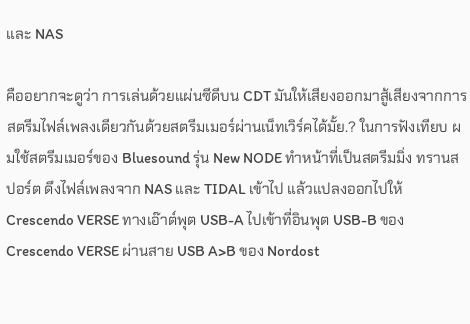และ NAS

คืออยากจะดูว่า การเล่นด้วยแผ่นซีดีบน CDT มันให้เสียงออกมาสู้เสียงจากการสตรีมไฟล์เพลงเดียวกันด้วยสตรีมเมอร์ผ่านเน็ทเวิร์คได้มั้ย.? ในการฟังเทียบ ผมใช้สตรีมเมอร์ของ Bluesound รุ่น New NODE ทำหน้าที่เป็นสตรีมมิ่ง ทรานสปอร์ต ดึงไฟล์เพลงจาก NAS และ TIDAL เข้าไป แล้วแปลงออกไปให้ Crescendo VERSE ทางเอ๊าต์พุต USB-A ไปเข้าที่อินพุต USB-B ของ Crescendo VERSE ผ่านสาย USB A>B ของ Nordost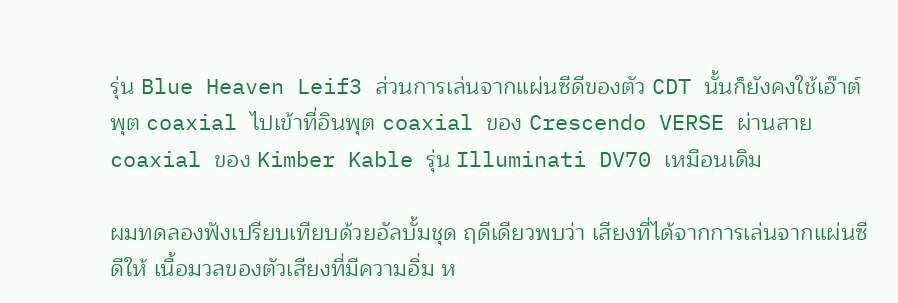รุ่น Blue Heaven Leif3 ส่วนการเล่นจากแผ่นซีดีของตัว CDT นั้นก็ยังคงใช้เอ๊าต์พุต coaxial ไปเข้าที่อินพุต coaxial ของ Crescendo VERSE ผ่านสาย coaxial ของ Kimber Kable รุ่น Illuminati DV70 เหมือนเดิม

ผมทดลองฟังเปรียบเทียบด้วยอัลบั้มชุด ฤดีเดียวพบว่า เสียงที่ได้จากการเล่นจากแผ่นซีดีให้ เนื้อมวลของตัวเสียงที่มีความอิ่ม ห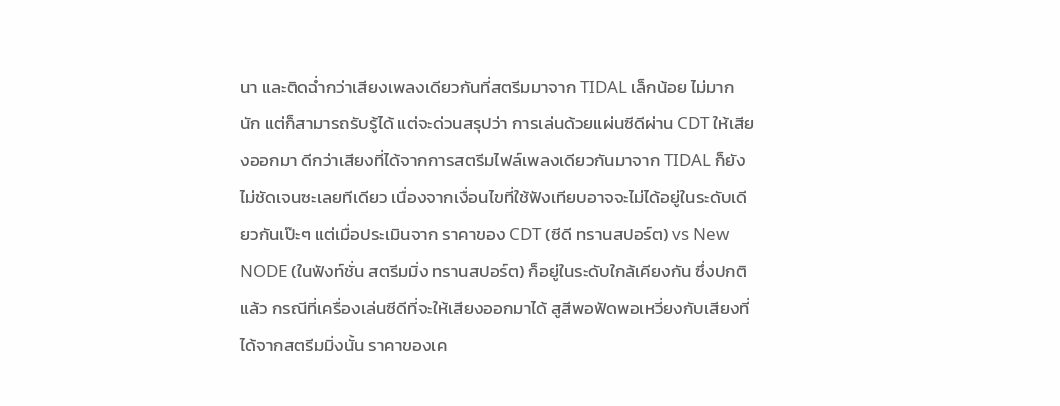นา และติดฉ่ำกว่าเสียงเพลงเดียวกันที่สตรีมมาจาก TIDAL เล็กน้อย ไม่มากนัก แต่ก็สามารถรับรู้ได้ แต่จะด่วนสรุปว่า การเล่นด้วยแผ่นซีดีผ่าน CDT ให้เสียงออกมา ดีกว่าเสียงที่ได้จากการสตรีมไฟล์เพลงเดียวกันมาจาก TIDAL ก็ยังไม่ชัดเจนซะเลยทีเดียว เนื่องจากเงื่อนไขที่ใช้ฟังเทียบอาจจะไม่ได้อยู่ในระดับเดียวกันเป๊ะๆ แต่เมื่อประเมินจาก ราคาของ CDT (ซีดี ทรานสปอร์ต) vs New NODE (ในฟังท์ชั่น สตรีมมิ่ง ทรานสปอร์ต) ก็อยู่ในระดับใกล้เคียงกัน ซึ่งปกติแล้ว กรณีที่เครื่องเล่นซีดีที่จะให้เสียงออกมาได้ สูสีพอฟัดพอเหวี่ยงกับเสียงที่ได้จากสตรีมมิ่งนั้น ราคาของเค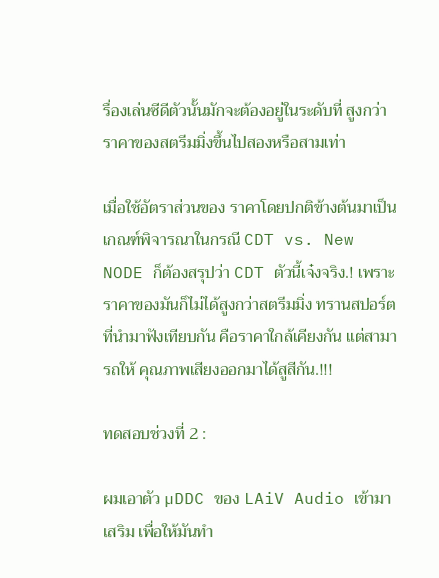รื่องเล่นซีดีตัวนั้นมักจะต้องอยู่ในระดับที่ สูงกว่าราคาของสตรีมมิ่งขึ้นไปสองหรือสามเท่า

เมื่อใช้อัตราส่วนของ ราคาโดยปกติข้างต้นมาเป็นเกณฑ์พิจารณาในกรณี CDT vs. New NODE ก็ต้องสรุปว่า CDT ตัวนี้เจ๋งจริง.! เพราะราคาของมันก็ไม่ได้สูงกว่าสตรีมมิ่ง ทรานสปอร์ตที่นำมาฟังเทียบกัน คือราคาใกล้เคียงกัน แต่สามารถให้ คุณภาพเสียงออกมาได้สูสีกัน.!!!

ทดสอบช่วงที่ 2 :

ผมเอาตัว µDDC ของ LAiV Audio เข้ามาเสริม เพื่อให้มันทำ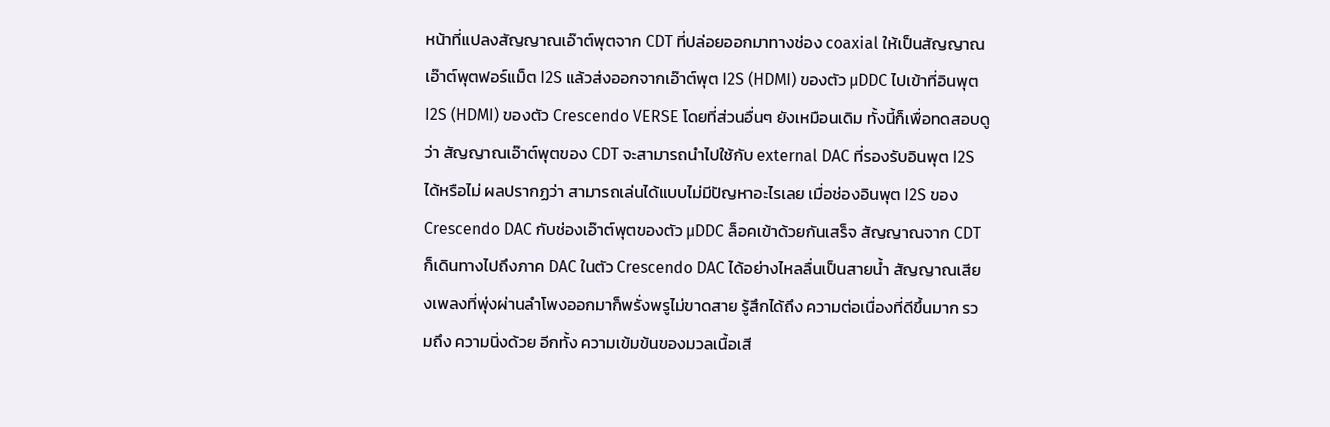หน้าที่แปลงสัญญาณเอ๊าต์พุตจาก CDT ที่ปล่อยออกมาทางช่อง coaxial ให้เป็นสัญญาณเอ๊าต์พุตฟอร์แม็ต I2S แล้วส่งออกจากเอ๊าต์พุต I2S (HDMI) ของตัว µDDC ไปเข้าที่อินพุต I2S (HDMI) ของตัว Crescendo VERSE โดยที่ส่วนอื่นๆ ยังเหมือนเดิม ทั้งนี้ก็เพื่อทดสอบดูว่า สัญญาณเอ๊าต์พุตของ CDT จะสามารถนำไปใช้กับ external DAC ที่รองรับอินพุต I2S ได้หรือไม่ ผลปรากฏว่า สามารถเล่นได้แบบไม่มีปัญหาอะไรเลย เมื่อช่องอินพุต I2S ของ Crescendo DAC กับช่องเอ๊าต์พุตของตัว µDDC ล็อคเข้าด้วยกันเสร็จ สัญญาณจาก CDT ก็เดินทางไปถึงภาค DAC ในตัว Crescendo DAC ได้อย่างไหลลื่นเป็นสายน้ำ สัญญาณเสียงเพลงที่พุ่งผ่านลำโพงออกมาก็พรั่งพรูไม่ขาดสาย รู้สึกได้ถึง ความต่อเนื่องที่ดีขึ้นมาก รวมถึง ความนิ่งด้วย อีกทั้ง ความเข้มข้นของมวลเนื้อเสี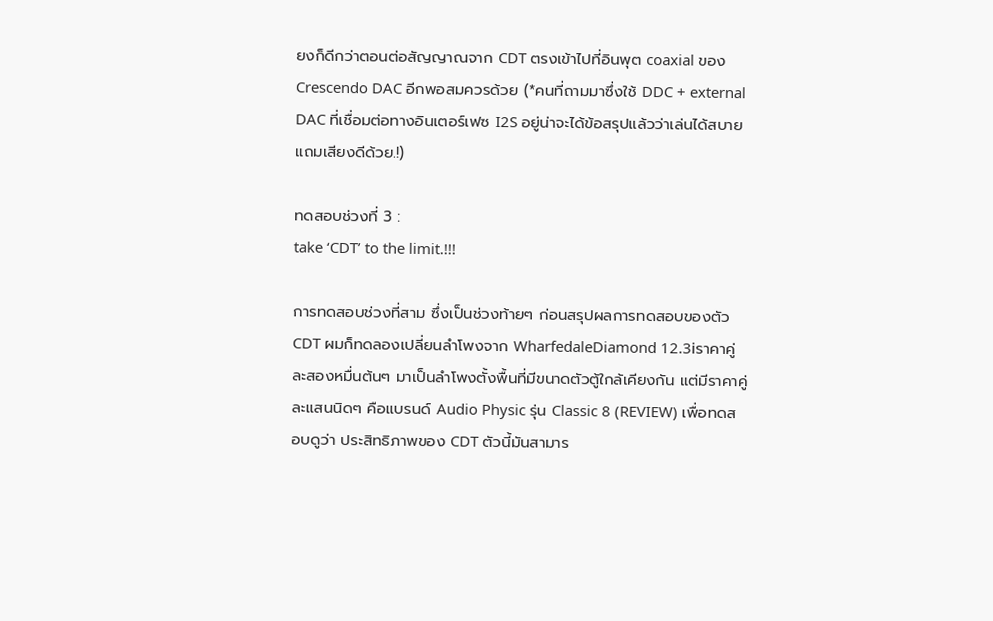ยงก็ดีกว่าตอนต่อสัญญาณจาก CDT ตรงเข้าไปที่อินพุต coaxial ของ Crescendo DAC อีกพอสมควรด้วย (*คนที่ถามมาซึ่งใช้ DDC + external DAC ที่เชื่อมต่อทางอินเตอร์เฟซ I2S อยู่น่าจะได้ข้อสรุปแล้วว่าเล่นได้สบาย แถมเสียงดีด้วย.!)

ทดสอบช่วงที่ 3 :
take ‘CDT’ to the limit.!!!

การทดสอบช่วงที่สาม ซึ่งเป็นช่วงท้ายๆ ก่อนสรุปผลการทดสอบของตัว CDT ผมก็ทดลองเปลี่ยนลำโพงจาก WharfedaleDiamond 12.3iราคาคู่ละสองหมื่นต้นๆ มาเป็นลำโพงตั้งพื้นที่มีขนาดตัวตู้ใกล้เคียงกัน แต่มีราคาคู่ละแสนนิดๆ คือแบรนด์ Audio Physic รุ่น Classic 8 (REVIEW) เพื่อทดสอบดูว่า ประสิทธิภาพของ CDT ตัวนี้มันสามาร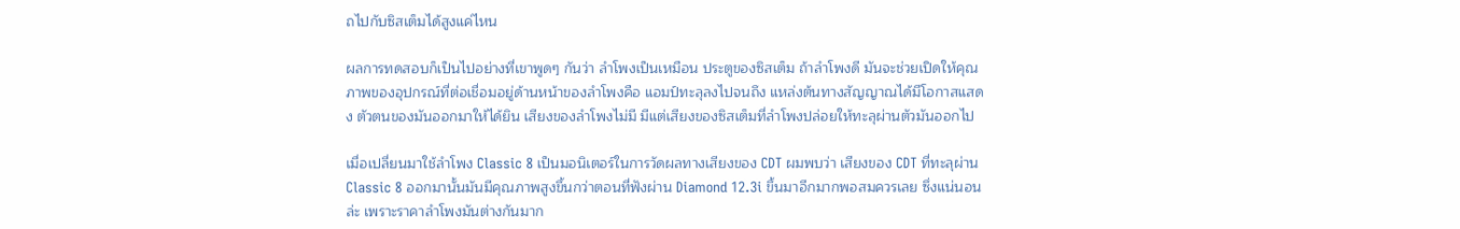ถไปกับซิสเต็มได้สูงแค่ไหน

ผลการทดสอบก็เป็นไปอย่างที่เขาพูดๆ กันว่า ลำโพงเป็นเหมือน ประตูของซิสเต็ม ถ้าลำโพงดี มันจะช่วยเปิดให้คุณภาพของอุปกรณ์ที่ต่อเชื่อมอยู่ด้านหน้าของลำโพงคือ แอมป์ทะลุลงไปจนถึง แหล่งต้นทางสัญญาณได้มีโอกาสแสดง ตัวตนของมันออกมาให้ได้ยิน เสียงของลำโพงไม่มี มีแต่เสียงของซิสเต็มที่ลำโพงปล่อยให้ทะลุผ่านตัวมันออกไป

เมื่อเปลี่ยนมาใช้ลำโพง Classic 8 เป็นมอนิเตอร์ในการวัดผลทางเสียงของ CDT ผมพบว่า เสียงของ CDT ที่ทะลุผ่าน Classic 8 ออกมานั้นมันมีคุณภาพสูงขึ้นกว่าตอนที่ฟังผ่าน Diamond 12.3i ขึ้นมาอีกมากพอสมควรเลย ซึ่งแน่นอนล่ะ เพราะราคาลำโพงมันต่างกันมาก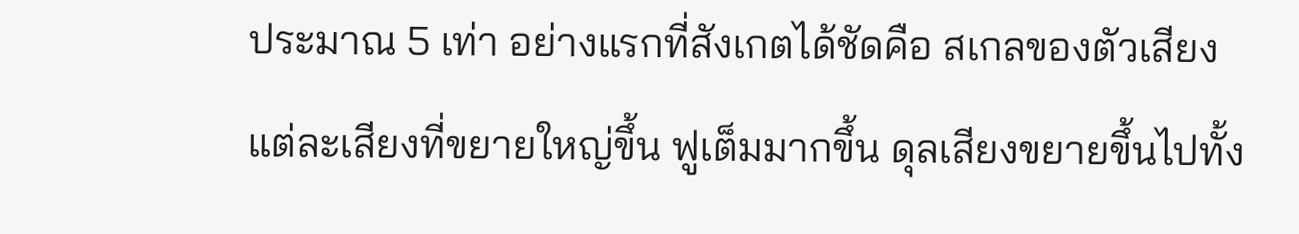ประมาณ 5 เท่า อย่างแรกที่สังเกตได้ชัดคือ สเกลของตัวเสียงแต่ละเสียงที่ขยายใหญ่ขึ้น ฟูเต็มมากขึ้น ดุลเสียงขยายขึ้นไปทั้ง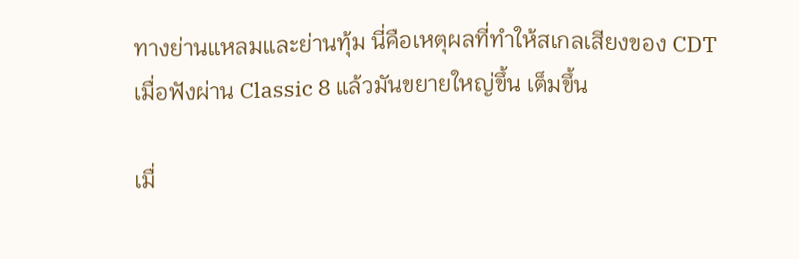ทางย่านแหลมและย่านทุ้ม นี่คือเหตุผลที่ทำให้สเกลเสียงของ CDT เมื่อฟังผ่าน Classic 8 แล้วมันขยายใหญ่ขึ้น เต็มขึ้น

เมื่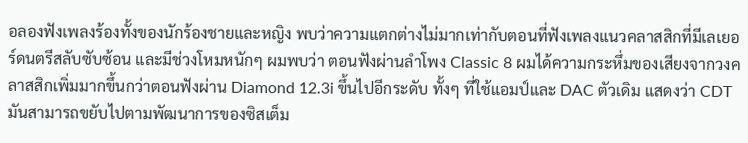อลองฟังเพลงร้องทั้งของนักร้องชายและหญิง พบว่าความแตกต่างไม่มากเท่ากับตอนที่ฟังเพลงแนวคลาสสิกที่มีเลเยอร์ดนตรีสลับซับซ้อน และมีช่วงโหมหนักๆ ผมพบว่า ตอนฟังผ่านลำโพง Classic 8 ผมได้ความกระหึ่มของเสียงจากวงคลาสสิกเพิ่มมากขึ้นกว่าตอนฟังผ่าน Diamond 12.3i ขึ้นไปอีกระดับ ทั้งๆ ที่ใช้แอมป์และ DAC ตัวเดิม แสดงว่า CDT มันสามารถขยับไปตามพัฒนาการของซิสเต็ม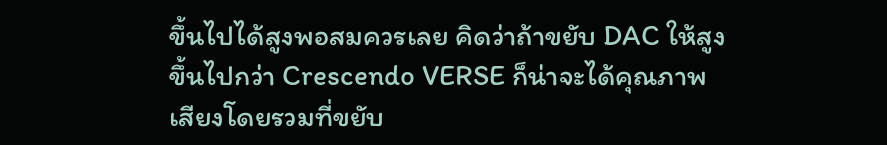ขึ้นไปได้สูงพอสมควรเลย คิดว่าถ้าขยับ DAC ให้สูงขึ้นไปกว่า Crescendo VERSE ก็น่าจะได้คุณภาพเสียงโดยรวมที่ขยับ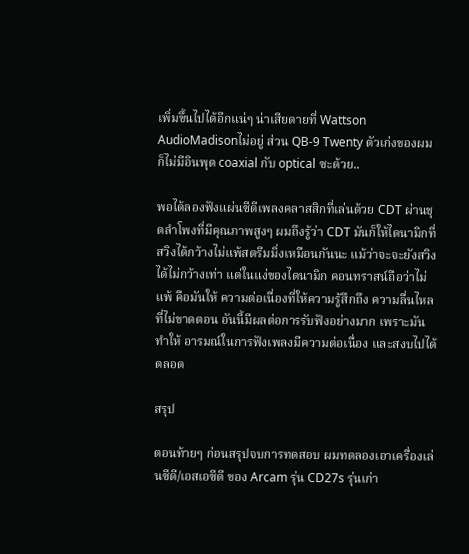เพิ่มขึ้นไปได้อีกแน่ๆ น่าเสียดายที่ Wattson AudioMadisonไม่อยู่ ส่วน QB-9 Twenty ตัวเก่งของผมก็ไม่มีอินพุต coaxial กับ optical ซะด้วย..

พอได้ลองฟังแผ่นซีดีเพลงคลาสสิกที่เล่นด้วย CDT ผ่านชุดลำโพงที่มีคุณภาพสูงๆ ผมถึงรู้ว่า CDT มันก็ให้ไดนามิกที่สวิงได้กว้างไม่แพ้สตรีมมิ่งเหมือนกันนะ แม้ว่าจะจะยังสวิงได้ไม่กว้างเท่า แต่ในแง่ของไดนามิก คอนทราสน์ถือว่าไม่แพ้ คือมันให้ ความต่อเนื่องที่ให้ความรู้สึกถึง ความลื่นไหลที่ไม่ขาดตอน อันนี้มีผลต่อการรับฟังอย่างมาก เพราะมันทำให้ อารมณ์ในการฟังเพลงมีความต่อเนื่อง และสงบไปได้ตลอด

สรุป

ตอนท้ายๆ ก่อนสรุปจบการทดสอบ ผมทดลองเอาเครื่องเล่นซีดี/เอสเอซีดี ของ Arcam รุ่น CD27s รุ่นเก่า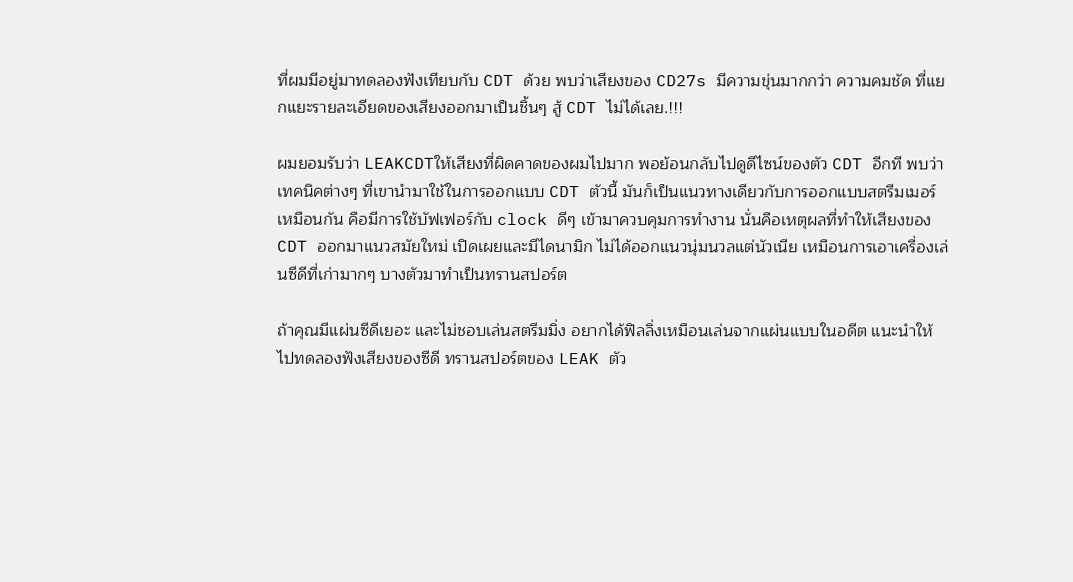ที่ผมมีอยู่มาทดลองฟังเทียบกับ CDT ด้วย พบว่าเสียงของ CD27s มีความขุ่นมากกว่า ความคมชัด ที่แยกแยะรายละเอียดของเสียงออกมาเป็นชิ้นๆ สู้ CDT ไม่ได้เลย.!!!

ผมยอมรับว่า LEAKCDTให้เสียงที่ผิดคาดของผมไปมาก พอย้อนกลับไปดูดีไซน์ของตัว CDT อีกที พบว่าเทคนิคต่างๆ ที่เขานำมาใช้ในการออกแบบ CDT ตัวนี้ มันก็เป็นแนวทางเดียวกับการออกแบบสตรีมเมอร์เหมือนกัน คือมีการใช้บัฟเฟอร์กับ clock ดีๆ เข้ามาควบคุมการทำงาน นั่นคือเหตุผลที่ทำให้เสียงของ CDT ออกมาแนวสมัยใหม่ เปิดเผยและมีไดนามิก ไม่ได้ออกแนวนุ่มนวลแต่นัวเนีย เหมือนการเอาเครื่องเล่นซีดีที่เก่ามากๆ บางตัวมาทำเป็นทรานสปอร์ต

ถ้าคุณมีแผ่นซีดีเยอะ และไม่ชอบเล่นสตรีมมิ่ง อยากได้ฟิลลิ่งเหมือนเล่นจากแผ่นแบบในอดีต แนะนำให้ไปทดลองฟังเสียงของซีดี ทรานสปอร์ตของ LEAK ตัว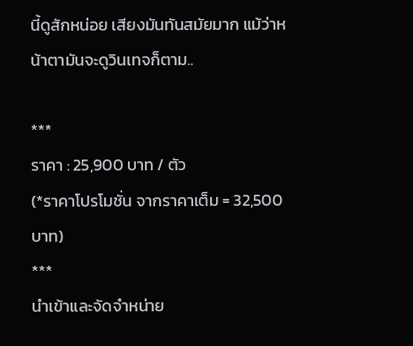นี้ดูสักหน่อย เสียงมันทันสมัยมาก แม้ว่าหน้าตามันจะดูวินเทจก็ตาม..

***
ราคา : 25,900 บาท / ตัว
(*ราคาโปรโมชั่น จากราคาเต็ม = 32,500 บาท)
***
นำเข้าและจัดจำหน่าย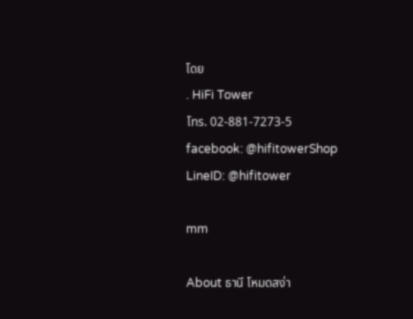โดย
. HiFi Tower
โทร. 02-881-7273-5
facebook: @hifitowerShop
LineID: @hifitower

mm

About ธานี โหมดสง่า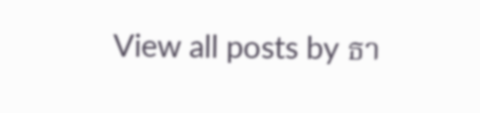View all posts by ธา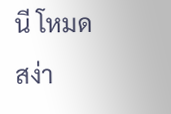นี โหมดสง่า